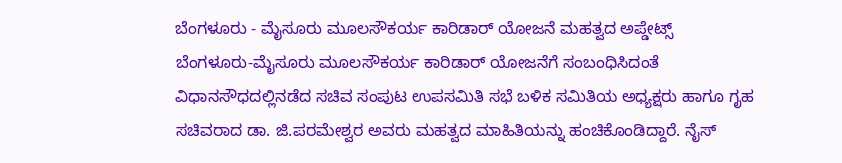ಬೆಂಗಳೂರು - ಮೈಸೂರು ಮೂಲಸೌಕರ್ಯ ಕಾರಿಡಾರ್ ಯೋಜನೆ ಮಹತ್ವದ ಅಪ್ಡೇಟ್ಸ್
ಬೆಂಗಳೂರು-ಮೈಸೂರು ಮೂಲಸೌಕರ್ಯ ಕಾರಿಡಾರ್ ಯೋಜನೆಗೆ ಸಂಬಂಧಿಸಿದಂತೆ ವಿಧಾನಸೌಧದಲ್ಲಿನಡೆದ ಸಚಿವ ಸಂಪುಟ ಉಪಸಮಿತಿ ಸಭೆ ಬಳಿಕ ಸಮಿತಿಯ ಅಧ್ಯಕ್ಷರು ಹಾಗೂ ಗೃಹ ಸಚಿವರಾದ ಡಾ. ಜಿ.ಪರಮೇಶ್ವರ ಅವರು ಮಹತ್ವದ ಮಾಹಿತಿಯನ್ನು ಹಂಚಿಕೊಂಡಿದ್ದಾರೆ. ನೈಸ್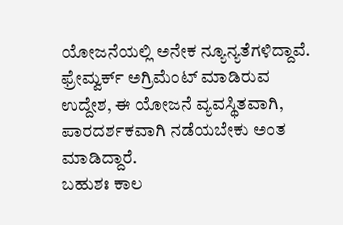ಯೋಜನೆಯಲ್ಲಿ ಅನೇಕ ನ್ಯೂನ್ಯತೆಗಳಿದ್ದಾವೆ. ಫ್ರೇಮ್ವರ್ಕ್ ಅಗ್ರಿಮೆಂಟ್ ಮಾಡಿರುವ ಉದ್ದೇಶ, ಈ ಯೋಜನೆ ವ್ಯವಸ್ಥಿತವಾಗಿ, ಪಾರದರ್ಶಕವಾಗಿ ನಡೆಯಬೇಕು ಅಂತ ಮಾಡಿದ್ದಾರೆ.
ಬಹುಶಃ ಕಾಲ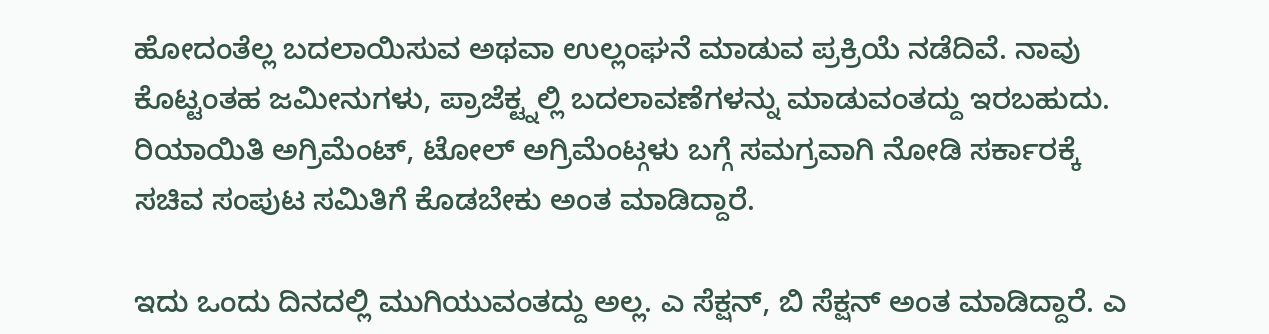ಹೋದಂತೆಲ್ಲ ಬದಲಾಯಿಸುವ ಅಥವಾ ಉಲ್ಲಂಘನೆ ಮಾಡುವ ಪ್ರಕ್ರಿಯೆ ನಡೆದಿವೆ. ನಾವು ಕೊಟ್ಟಂತಹ ಜಮೀನುಗಳು, ಪ್ರಾಜೆಕ್ಟ್ನಲ್ಲಿ ಬದಲಾವಣೆಗಳನ್ನು ಮಾಡುವಂತದ್ದು ಇರಬಹುದು. ರಿಯಾಯಿತಿ ಅಗ್ರಿಮೆಂಟ್, ಟೋಲ್ ಅಗ್ರಿಮೆಂಟ್ಗಳು ಬಗ್ಗೆ ಸಮಗ್ರವಾಗಿ ನೋಡಿ ಸರ್ಕಾರಕ್ಕೆ ಸಚಿವ ಸಂಪುಟ ಸಮಿತಿಗೆ ಕೊಡಬೇಕು ಅಂತ ಮಾಡಿದ್ದಾರೆ.

ಇದು ಒಂದು ದಿನದಲ್ಲಿ ಮುಗಿಯುವಂತದ್ದು ಅಲ್ಲ. ಎ ಸೆಕ್ಷನ್, ಬಿ ಸೆಕ್ಷನ್ ಅಂತ ಮಾಡಿದ್ದಾರೆ. ಎ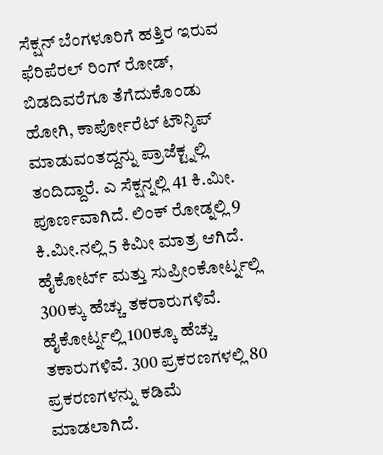ಸೆಕ್ಷನ್ ಬೆಂಗಳೂರಿಗೆ ಹತ್ತಿರ ಇರುವ ಫೆರಿಪೆರಲ್ ರಿಂಗ್ ರೋಡ್, ಬಿಡದಿವರೆಗೂ ತೆಗೆದುಕೊಂಡು ಹೋಗಿ, ಕಾರ್ಪೋರೆಟ್ ಟೌನ್ಶಿಪ್ ಮಾಡುವಂತದ್ದನ್ನು ಪ್ರಾಜೆಕ್ಟ್ನಲ್ಲಿ ತಂದಿದ್ದಾರೆ. ಎ ಸೆಕ್ಷನ್ನಲ್ಲಿ 41 ಕಿ.ಮೀ. ಪೂರ್ಣವಾಗಿದೆ. ಲಿಂಕ್ ರೋಡ್ನಲ್ಲಿ 9 ಕಿ.ಮೀ.ನಲ್ಲಿ 5 ಕಿಮೀ ಮಾತ್ರ ಆಗಿದೆ. ಹೈಕೋರ್ಟ್ ಮತ್ತು ಸುಪ್ರೀಂಕೋರ್ಟ್ನಲ್ಲಿ 300ಕ್ಕು ಹೆಚ್ಚು ತಕರಾರುಗಳಿವೆ. ಹೈಕೋರ್ಟ್ನಲ್ಲಿ 100ಕ್ಕೂ ಹೆಚ್ಚು ತಕಾರುಗಳಿವೆ. 300 ಪ್ರಕರಣಗಳಲ್ಲಿ 80 ಪ್ರಕರಣಗಳನ್ನು ಕಡಿಮೆ ಮಾಡಲಾಗಿದೆ.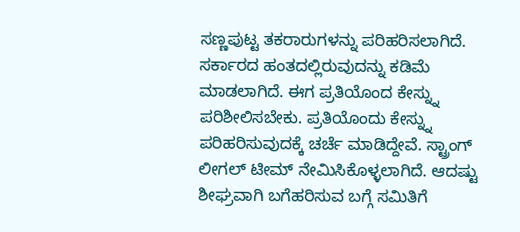ಸಣ್ಣಪುಟ್ಟ ತಕರಾರುಗಳನ್ನು ಪರಿಹರಿಸಲಾಗಿದೆ. ಸರ್ಕಾರದ ಹಂತದಲ್ಲಿರುವುದನ್ನು ಕಡಿಮೆ ಮಾಡಲಾಗಿದೆ. ಈಗ ಪ್ರತಿಯೊಂದ ಕೇಸ್ನ್ನು ಪರಿಶೀಲಿಸಬೇಕು. ಪ್ರತಿಯೊಂದು ಕೇಸ್ನ್ನು ಪರಿಹರಿಸುವುದಕ್ಕೆ ಚರ್ಚೆ ಮಾಡಿದ್ದೇವೆ. ಸ್ಟ್ರಾಂಗ್ ಲೀಗಲ್ ಟೀಮ್ ನೇಮಿಸಿಕೊಳ್ಳಲಾಗಿದೆ. ಆದಷ್ಟು ಶೀಘ್ರವಾಗಿ ಬಗೆಹರಿಸುವ ಬಗ್ಗೆ ಸಮಿತಿಗೆ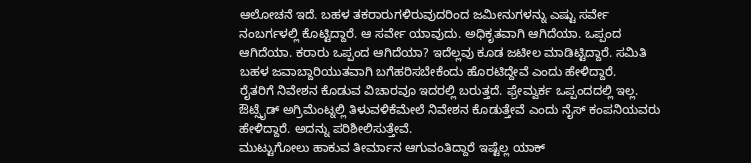ಆಲೋಚನೆ ಇದೆ. ಬಹಳ ತಕರಾರುಗಳಿರುವುದರಿಂದ ಜಮೀನುಗಳನ್ನು ಎಷ್ಟು ಸರ್ವೇ ನಂಬರ್ಗಳಲ್ಲಿ ಕೊಟ್ಟಿದ್ದಾರೆ. ಆ ಸರ್ವೇ ಯಾವುದು. ಅಧಿಕೃತವಾಗಿ ಆಗಿದೆಯಾ. ಒಪ್ಪಂದ ಆಗಿದೆಯಾ. ಕರಾರು ಒಪ್ಪಂದ ಆಗಿದೆಯಾ? ಇದೆಲ್ಲವು ಕೂಡ ಜಟೀಲ ಮಾಡಿಟ್ಟಿದ್ದಾರೆ. ಸಮಿತಿ ಬಹಳ ಜವಾಬ್ದಾರಿಯುತವಾಗಿ ಬಗೆಹರಿಸಬೇಕೆಂದು ಹೊರಟಿದ್ದೇವೆ ಎಂದು ಹೇಳಿದ್ದಾರೆ.
ರೈತರಿಗೆ ನಿವೇಶನ ಕೊಡುವ ವಿಚಾರವೂ ಇದರಲ್ಲಿ ಬರುತ್ತದೆ. ಫ್ರೇಮ್ವರ್ಕ ಒಪ್ಪಂದದಲ್ಲಿ ಇಲ್ಲ. ಔಟ್ಸೈಡ್ ಅಗ್ರಿಮೆಂಟ್ನಲ್ಲಿ ತಿಳುವಳಿಕೆಮೇಲೆ ನಿವೇಶನ ಕೊಡುತ್ತೇವೆ ಎಂದು ನೈಸ್ ಕಂಪನಿಯವರು ಹೇಳಿದ್ದಾರೆ. ಅದನ್ನು ಪರಿಶೀಲಿಸುತ್ತೇವೆ.
ಮುಟ್ಟುಗೋಲು ಹಾಕುವ ತೀರ್ಮಾನ ಆಗುವಂತಿದ್ದಾರೆ ಇಷ್ಟೆಲ್ಲ ಯಾಕ್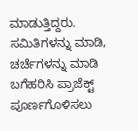ಮಾಡುತ್ತಿದ್ದರು. ಸಮಿತಿಗಳನ್ನು ಮಾಡಿ, ಚರ್ಚೆಗಳನ್ನು ಮಾಡಿ ಬಗೆಹರಿಸಿ ಪ್ರಾಜೆಕ್ಟ್ ಪೂರ್ಣಗೊಳಿಸಲು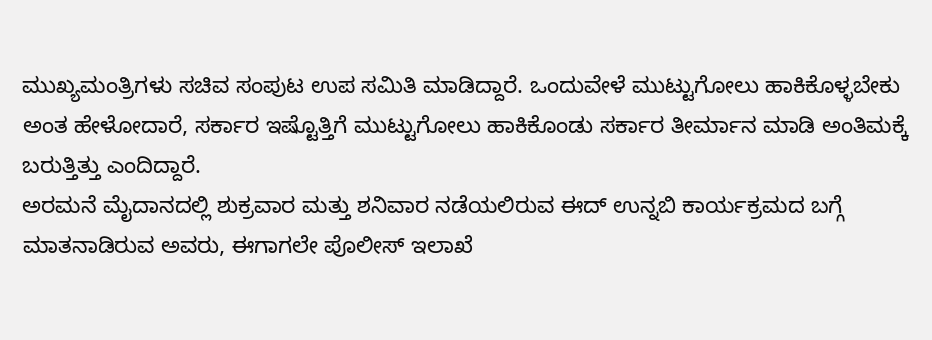ಮುಖ್ಯಮಂತ್ರಿಗಳು ಸಚಿವ ಸಂಪುಟ ಉಪ ಸಮಿತಿ ಮಾಡಿದ್ದಾರೆ. ಒಂದುವೇಳೆ ಮುಟ್ಟುಗೋಲು ಹಾಕಿಕೊಳ್ಳಬೇಕು ಅಂತ ಹೇಳೋದಾರೆ, ಸರ್ಕಾರ ಇಷ್ಟೊತ್ತಿಗೆ ಮುಟ್ಟುಗೋಲು ಹಾಕಿಕೊಂಡು ಸರ್ಕಾರ ತೀರ್ಮಾನ ಮಾಡಿ ಅಂತಿಮಕ್ಕೆ ಬರುತ್ತಿತ್ತು ಎಂದಿದ್ದಾರೆ.
ಅರಮನೆ ಮೈದಾನದಲ್ಲಿ ಶುಕ್ರವಾರ ಮತ್ತು ಶನಿವಾರ ನಡೆಯಲಿರುವ ಈದ್ ಉನ್ನಬಿ ಕಾರ್ಯಕ್ರಮದ ಬಗ್ಗೆ ಮಾತನಾಡಿರುವ ಅವರು, ಈಗಾಗಲೇ ಪೊಲೀಸ್ ಇಲಾಖೆ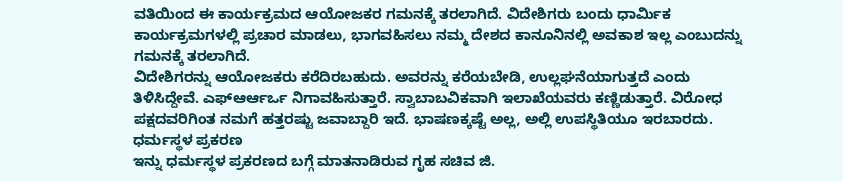ವತಿಯಿಂದ ಈ ಕಾರ್ಯಕ್ರಮದ ಆಯೋಜಕರ ಗಮನಕ್ಕೆ ತರಲಾಗಿದೆ. ವಿದೇಶಿಗರು ಬಂದು ಧಾರ್ಮಿಕ ಕಾರ್ಯಕ್ರಮಗಳಲ್ಲಿ ಪ್ರಚಾರ ಮಾಡಲು, ಭಾಗವಹಿಸಲು ನಮ್ಮ ದೇಶದ ಕಾನೂನಿನಲ್ಲಿ ಅವಕಾಶ ಇಲ್ಲ ಎಂಬುದನ್ನು ಗಮನಕ್ಕೆ ತರಲಾಗಿದೆ.
ವಿದೇಶಿಗರನ್ನು ಆಯೋಜಕರು ಕರೆದಿರಬಹುದು. ಅವರನ್ನು ಕರೆಯಬೇಡಿ, ಉಲ್ಲಘನೆಯಾಗುತ್ತದೆ ಎಂದು ತಿಳಿಸಿದ್ದೇವೆ. ಎಫ್ಆರ್ಆರ್ಒ ನಿಗಾವಹಿಸುತ್ತಾರೆ. ಸ್ವಾಬಾಬವಿಕವಾಗಿ ಇಲಾಖೆಯವರು ಕಣ್ಣಿಡುತ್ತಾರೆ. ವಿರೋಧ ಪಕ್ಷದವರಿಗಿಂತ ನಮಗೆ ಹತ್ತರಷ್ಟು ಜವಾಬ್ದಾರಿ ಇದೆ. ಭಾಷಣಕ್ಕಷ್ಟೆ ಅಲ್ಲ, ಅಲ್ಲಿ ಉಪಸ್ಥಿತಿಯೂ ಇರಬಾರದು.
ಧರ್ಮಸ್ಥಳ ಪ್ರಕರಣ
ಇನ್ನು ಧರ್ಮಸ್ಥಳ ಪ್ರಕರಣದ ಬಗ್ಗೆ ಮಾತನಾಡಿರುವ ಗೃಹ ಸಚಿವ ಜಿ.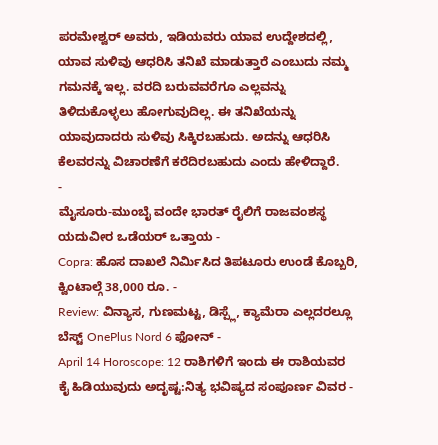ಪರಮೇಶ್ವರ್ ಅವರು, ಇಡಿಯವರು ಯಾವ ಉದ್ದೇಶದಲ್ಲಿ, ಯಾವ ಸುಳಿವು ಆಧರಿಸಿ ತನಿಖೆ ಮಾಡುತ್ತಾರೆ ಎಂಬುದು ನಮ್ಮ ಗಮನಕ್ಕೆ ಇಲ್ಲ. ವರದಿ ಬರುವವರೆಗೂ ಎಲ್ಲವನ್ನು ತಿಳಿದುಕೊಳ್ಳಲು ಹೋಗುವುದಿಲ್ಲ. ಈ ತನಿಖೆಯನ್ನು ಯಾವುದಾದರು ಸುಳಿವು ಸಿಕ್ಕಿರಬಹುದು. ಅದನ್ನು ಆಧರಿಸಿ ಕೆಲವರನ್ನು ವಿಚಾರಣೆಗೆ ಕರೆದಿರಬಹುದು ಎಂದು ಹೇಳಿದ್ದಾರೆ.
-
ಮೈಸೂರು-ಮುಂಬೈ ವಂದೇ ಭಾರತ್ ರೈಲಿಗೆ ರಾಜವಂಶಸ್ಥ ಯದುವೀರ ಒಡೆಯರ್ ಒತ್ತಾಯ -
Copra: ಹೊಸ ದಾಖಲೆ ನಿರ್ಮಿಸಿದ ತಿಪಟೂರು ಉಂಡೆ ಕೊಬ್ಬರಿ, ಕ್ವಿಂಟಾಲ್ಗೆ 38,000 ರೂ. -
Review: ವಿನ್ಯಾಸ, ಗುಣಮಟ್ಟ, ಡಿಸ್ಪ್ಲೆ, ಕ್ಯಾಮೆರಾ ಎಲ್ಲದರಲ್ಲೂ ಬೆಸ್ಟ್ OnePlus Nord 6 ಫೋನ್ -
April 14 Horoscope: 12 ರಾಶಿಗಳಿಗೆ ಇಂದು ಈ ರಾಶಿಯವರ ಕೈ ಹಿಡಿಯುವುದು ಅದೃಷ್ಟ:ನಿತ್ಯ ಭವಿಷ್ಯದ ಸಂಪೂರ್ಣ ವಿವರ -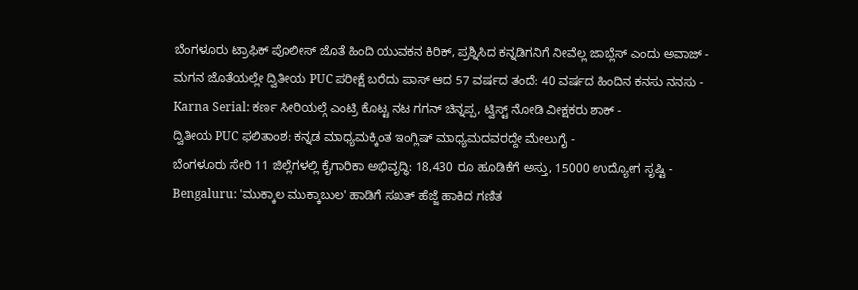ಬೆಂಗಳೂರು ಟ್ರಾಫಿಕ್ ಪೊಲೀಸ್ ಜೊತೆ ಹಿಂದಿ ಯುವಕನ ಕಿರಿಕ್, ಪ್ರಶ್ನಿಸಿದ ಕನ್ನಡಿಗನಿಗೆ ನೀವೆಲ್ಲ ಜಾಬ್ಲೆಸ್ ಎಂದು ಅವಾಜ್ -
ಮಗನ ಜೊತೆಯಲ್ಲೇ ದ್ವಿತೀಯ PUC ಪರೀಕ್ಷೆ ಬರೆದು ಪಾಸ್ ಆದ 57 ವರ್ಷದ ತಂದೆ: 40 ವರ್ಷದ ಹಿಂದಿನ ಕನಸು ನನಸು -
Karna Serial: ಕರ್ಣ ಸೀರಿಯಲ್ಗೆ ಎಂಟ್ರಿ ಕೊಟ್ಟ ನಟ ಗಗನ್ ಚಿನ್ನಪ್ಪ, ಟ್ವಿಸ್ಟ್ ನೋಡಿ ವೀಕ್ಷಕರು ಶಾಕ್ -
ದ್ವಿತೀಯ PUC ಫಲಿತಾಂಶ: ಕನ್ನಡ ಮಾಧ್ಯಮಕ್ಕಿಂತ ಇಂಗ್ಲಿಷ್ ಮಾಧ್ಯಮದವರದ್ದೇ ಮೇಲುಗೈ -
ಬೆಂಗಳೂರು ಸೇರಿ 11 ಜಿಲ್ಲೆಗಳಲ್ಲಿ ಕೈಗಾರಿಕಾ ಅಭಿವೃದ್ಧಿ: 18,430 ರೂ ಹೂಡಿಕೆಗೆ ಅಸ್ತು, 15000 ಉದ್ಯೋಗ ಸೃಷ್ಟಿ -
Bengaluru: 'ಮುಕ್ಕಾಲ ಮುಕ್ಕಾಬುಲ' ಹಾಡಿಗೆ ಸಖತ್ ಹೆಜ್ಜೆ ಹಾಕಿದ ಗಣಿತ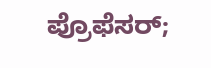ಪ್ರೊಫೆಸರ್;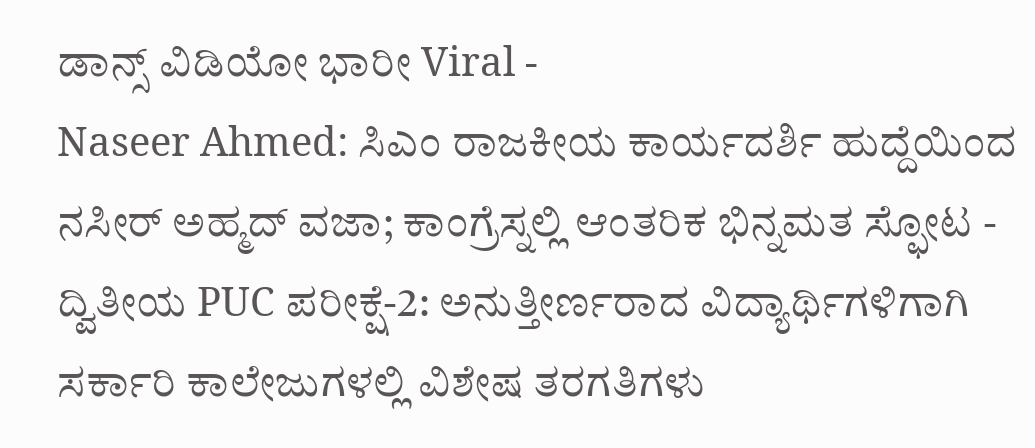ಡಾನ್ಸ್ ವಿಡಿಯೋ ಭಾರೀ Viral -
Naseer Ahmed: ಸಿಎಂ ರಾಜಕೀಯ ಕಾರ್ಯದರ್ಶಿ ಹುದ್ದೆಯಿಂದ ನಸೀರ್ ಅಹ್ಮದ್ ವಜಾ; ಕಾಂಗ್ರೆಸ್ನಲ್ಲಿ ಆಂತರಿಕ ಭಿನ್ನಮತ ಸ್ಫೋಟ -
ದ್ವಿತೀಯ PUC ಪರೀಕ್ಷೆ-2: ಅನುತ್ತೀರ್ಣರಾದ ವಿದ್ಯಾರ್ಥಿಗಳಿಗಾಗಿ ಸರ್ಕಾರಿ ಕಾಲೇಜುಗಳಲ್ಲಿ ವಿಶೇಷ ತರಗತಿಗಳು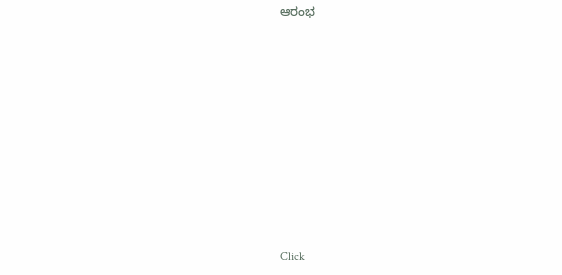ಆರಂಭ












Click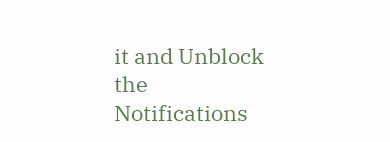it and Unblock the Notifications